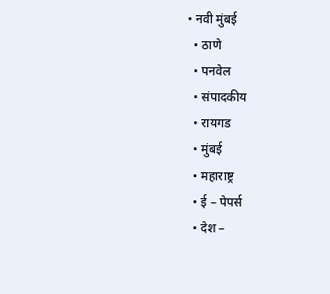• नवी मुंबई
  • ठाणे
  • पनवेल
  • संपादकीय
  • रायगड
  • मुंबई
  • महाराष्ट्र
  • ई – पेपर्स
  • देश –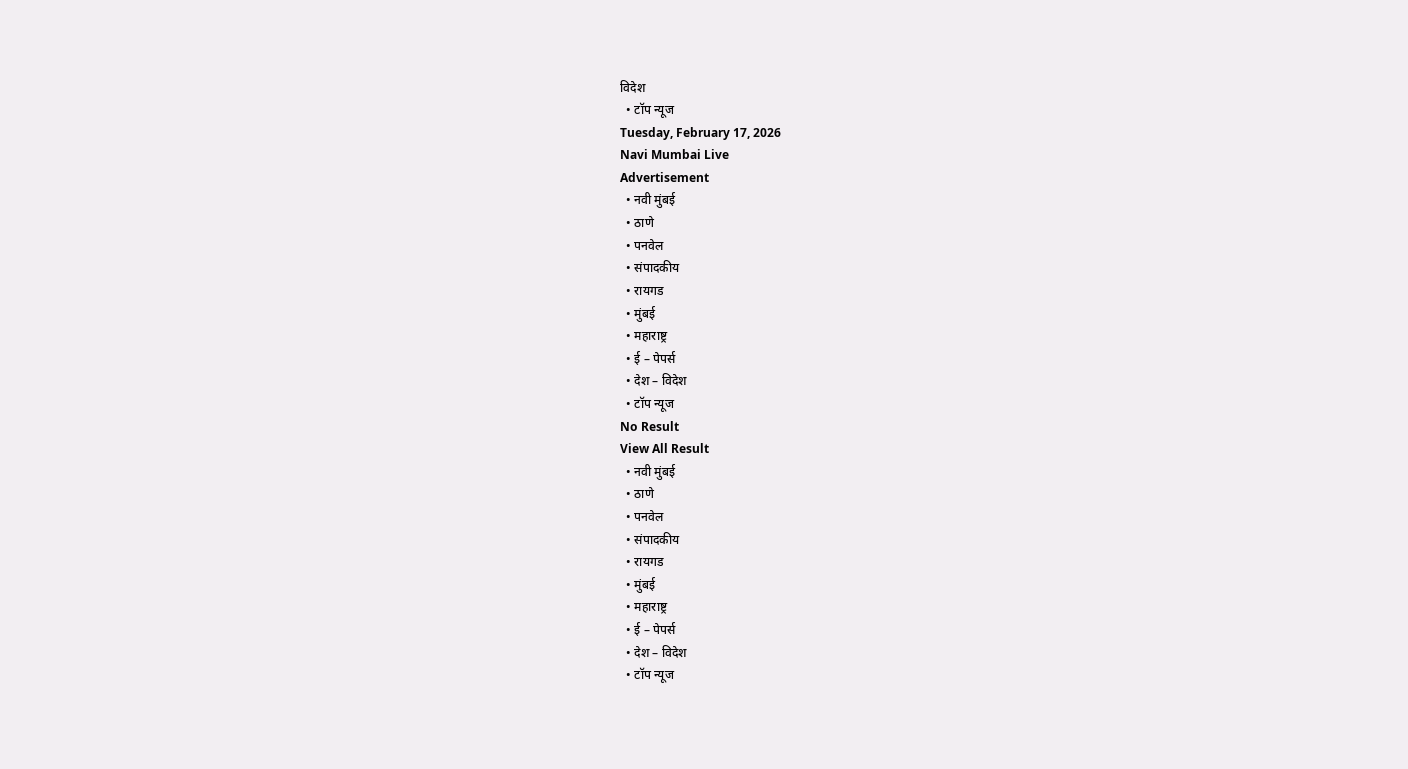विदेश
  • टॉप न्यूज
Tuesday, February 17, 2026
Navi Mumbai Live
Advertisement
  • नवी मुंबई
  • ठाणे
  • पनवेल
  • संपादकीय
  • रायगड
  • मुंबई
  • महाराष्ट्र
  • ई – पेपर्स
  • देश – विदेश
  • टॉप न्यूज
No Result
View All Result
  • नवी मुंबई
  • ठाणे
  • पनवेल
  • संपादकीय
  • रायगड
  • मुंबई
  • महाराष्ट्र
  • ई – पेपर्स
  • देश – विदेश
  • टॉप न्यूज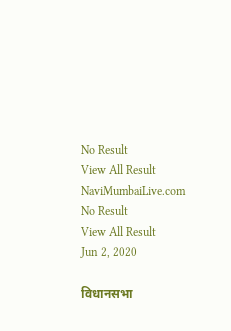No Result
View All Result
NaviMumbaiLive.com
No Result
View All Result
Jun 2, 2020

विधानसभा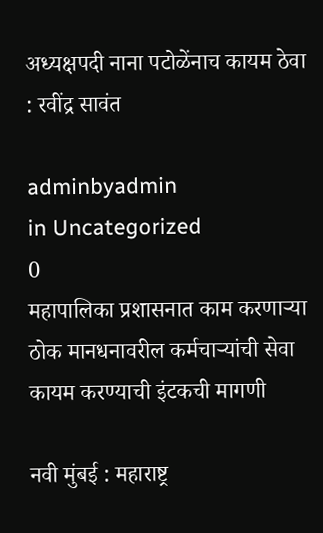अध्यक्षपदी नाना पटोळेंनाच कायम ठेवा : रवींद्र सावंत

adminbyadmin
in Uncategorized
0
महापालिका प्रशासनात काम करणाऱ्या ठोक मानधनावरील कर्मचाऱ्यांची सेवा कायम करण्याची इंटकची मागणी

नवी मुंबई : महाराष्ट्र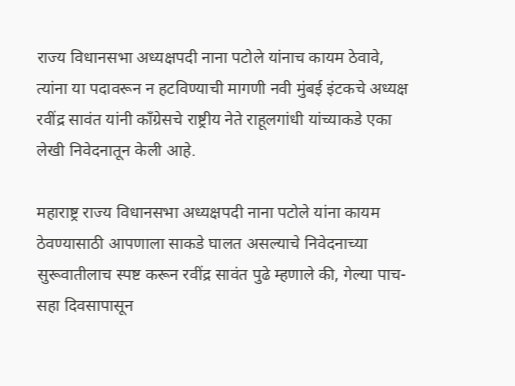राज्य विधानसभा अध्यक्षपदी नाना पटोले यांनाच कायम ठेवावे, त्यांना या पदावरून न हटविण्याची मागणी नवी मुंबई इंटकचे अध्यक्ष रवींद्र सावंत यांनी कॉंग्रेसचे राष्ट्रीय नेते राहूलगांधी यांच्याकडे एका लेखी निवेदनातून केली आहे.

महाराष्ट्र राज्य विधानसभा अध्यक्षपदी नाना पटोले यांना कायम ठेवण्यासाठी आपणाला साकडे घालत असल्याचे निवेदनाच्या सुरूवातीलाच स्पष्ट करून रवींद्र सावंत पुढे म्हणाले की, गेल्या पाच-सहा दिवसापासून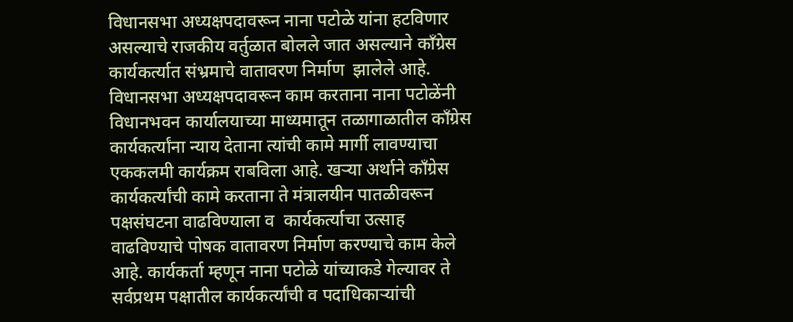विधानसभा अध्यक्षपदावरून नाना पटोळे यांना हटविणार असल्याचे राजकीय वर्तुळात बोलले जात असल्याने काँग्रेस कार्यकर्त्यात संभ्रमाचे वातावरण निर्माण  झालेले आहे. विधानसभा अध्यक्षपदावरून काम करताना नाना पटोळेंनी विधानभवन कार्यालयाच्या माध्यमातून तळागाळातील काँग्रेस कार्यकर्त्यांना न्याय देताना त्यांची कामे मार्गी लावण्याचा एककलमी कार्यक्रम राबविला आहे. खऱ्या अर्थाने काँग्रेस कार्यकर्त्यांची कामे करताना ते मंत्रालयीन पातळीवरून पक्षसंघटना वाढविण्याला व  कार्यकर्त्याचा उत्साह वाढविण्याचे पोषक वातावरण निर्माण करण्याचे काम केले आहे. कार्यकर्ता म्हणून नाना पटोळे यांच्याकडे गेल्यावर ते सर्वप्रथम पक्षातील कार्यकर्त्यांची व पदाधिकाऱ्यांची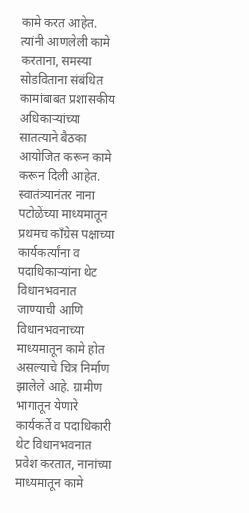कामे करत आहेत. त्यांनी आणलेली कामे करताना, समस्या सोडविताना संबंधित कामांबाबत प्रशासकीय अधिकाऱ्यांच्या सातत्याने बैठका आयोजित करून कामे करून दिली आहेत. स्वातंत्र्यानंतर नाना पटोळेंच्या माध्यमातून प्रथमच काँग्रेस पक्षाच्या कार्यकर्त्यांना व पदाधिकाऱ्यांना थेट विधानभवनात जाण्याची आणि विधानभवनाच्या माध्यमातून कामे होत असल्याचे चित्र निर्माण झालेले आहे. ग्रामीण भागातून येणारे कार्यकर्ते व पदाधिकारी थेट विधानभवनात प्रवेश करतात, नानांच्या माध्यमातून कामे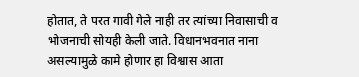होतात, ते परत गावी गेले नाही तर त्यांच्या निवासाची व भोजनाची सोयही केली जाते. विधानभवनात नाना असल्यामुळे कामे होणार हा विश्वास आता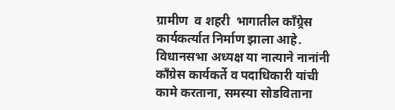ग्रामीण  व शहरी  भागातील काँग्र्रेस  कार्यकर्त्यात निर्माण झाला आहे. विधानसभा अध्यक्ष या नात्याने नानांनी काँग्रेस कार्यकर्ते व पदाधिकारी यांची कामे करताना, समस्या सोडविताना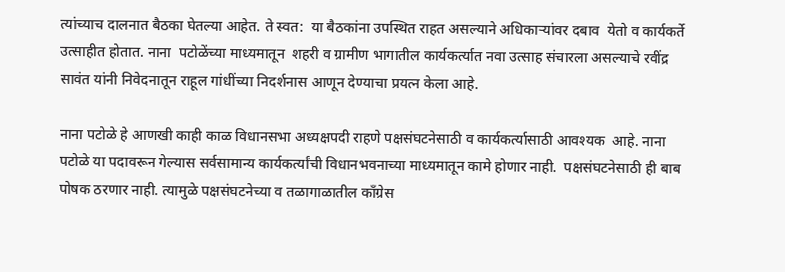त्यांच्याच दालनात बैठका घेतल्या आहेत. ते स्वत:  या बैठकांना उपस्थित राहत असल्याने अधिकाऱ्यांवर दबाव  येतो व कार्यकर्ते उत्साहीत होतात. नाना  पटोळेंच्या माध्यमातून  शहरी व ग्रामीण भागातील कार्यकर्त्यात नवा उत्साह संचारला असल्याचे रवींद्र सावंत यांनी निवेदनातून राहूल गांधींच्या निदर्शनास आणून देण्याचा प्रयत्न केला आहे.

नाना पटोळे हे आणखी काही काळ विधानसभा अध्यक्षपदी राहणे पक्षसंघटनेसाठी व कार्यकर्त्यासाठी आवश्यक  आहे. नाना  पटोळे या पदावरून गेल्यास सर्वसामान्य कार्यकर्त्यांची विधानभवनाच्या माध्यमातून कामे होणार नाही.  पक्षसंघटनेसाठी ही बाब पोषक ठरणार नाही. त्यामुळे पक्षसंघटनेच्या व तळागाळातील काँग्रेस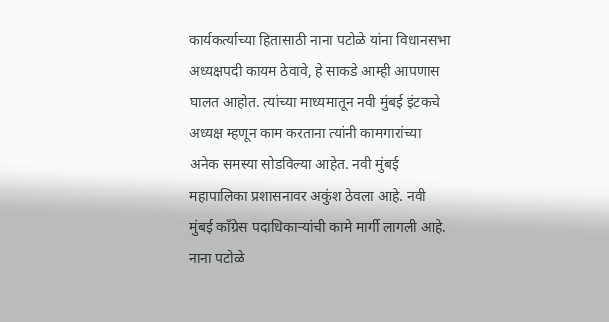कार्यकर्त्याच्या हितासाठी नाना पटोळे यांना विधानसभा  अध्यक्षपदी कायम ठेवावे, हे साकडे आम्ही आपणास घालत आहोत. त्यांच्या माध्यमातून नवी मुंबई इंटकचे अध्यक्ष म्हणून काम करताना त्यांनी कामगारांच्या अनेक समस्या सोडविल्या आहेत. नवी मुंबई महापालिका प्रशासनावर अकुंश ठेवला आहे. नवी मुंबई काँग्रेस पदाधिकार्‍यांची कामे मार्गी लागली आहे. नाना पटोळे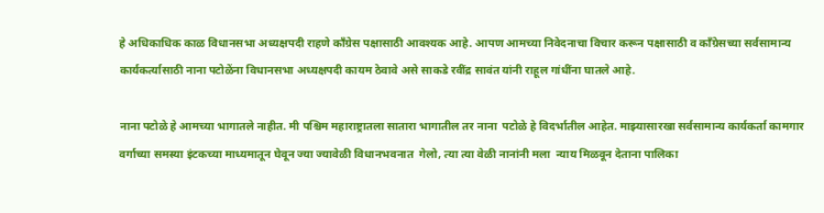हे अधिकाधिक काळ विधानसभा अध्यक्षपदी राहणे काँग्रेस पक्षासाठी आवश्यक आहे. आपण आमच्या निवेदनाचा विचार करून पक्षासाठी व काँग्रेसच्या सर्वसामान्य कार्यकर्त्यासाठी नाना पटोळेंना विधानसभा अध्यक्षपदी कायम ठेवावे असे साकडे रवींद्र सावंत यांनी राहूल गांधींना घातले आहे.

नाना पटोळे हे आमच्या भागातले नाहीत. मी पश्चिम महाराष्ट्रातला सातारा भागातील तर नाना  पटोळे हे विदर्भातील आहेत. माझ्यासारखा सर्वसामान्य कार्यकर्ता कामगार वर्गाच्या समस्या इंटकच्या माध्यमातून घेवून ज्या ज्यावेळी विधानभवनात  गेलो, त्या त्या वेळी नानांनी मला  न्याय मिळवून देताना पालिका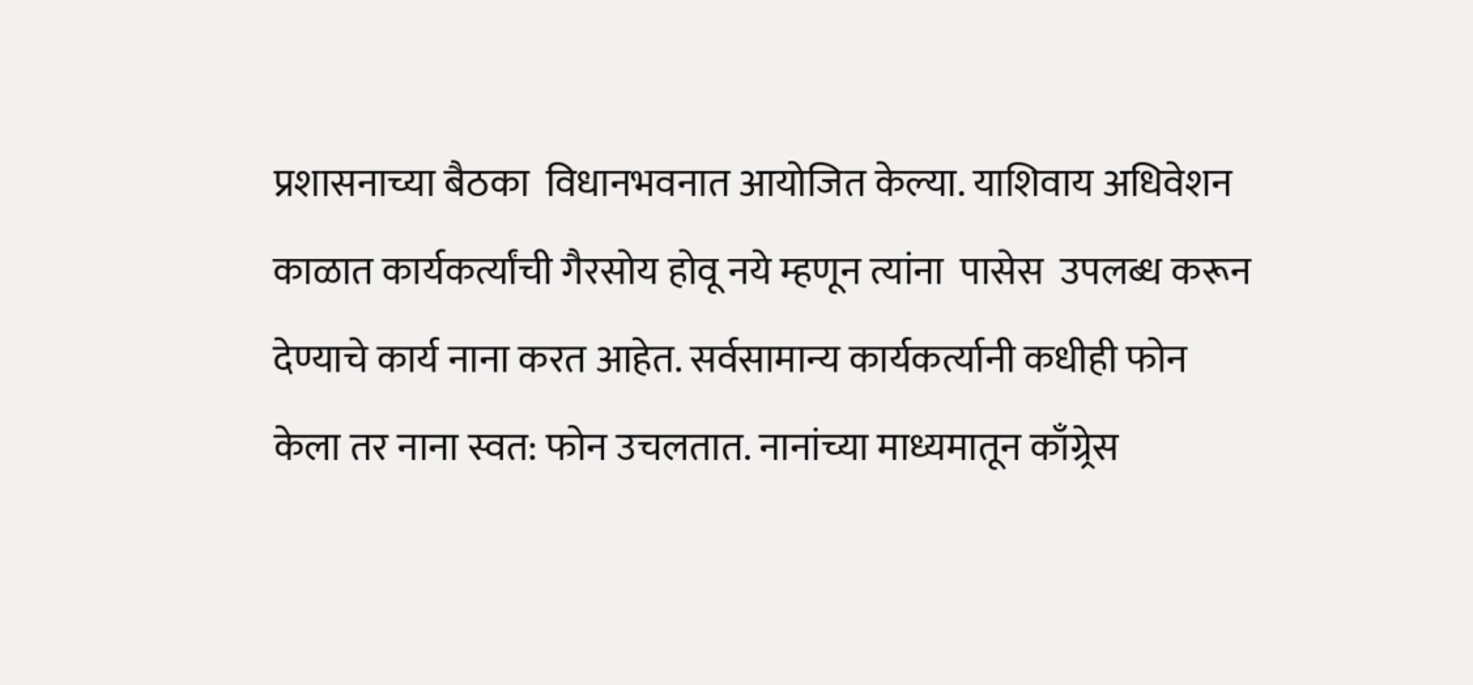प्रशासनाच्या बैठका  विधानभवनात आयोजित केल्या. याशिवाय अधिवेशन काळात कार्यकर्त्यांची गैरसोय होवू नये म्हणून त्यांना  पासेस  उपलब्ध करून देण्याचे कार्य नाना करत आहेत. सर्वसामान्य कार्यकर्त्यानी कधीही फोन केला तर नाना स्वत: फोन उचलतात. नानांच्या माध्यमातून काँग्र्रेस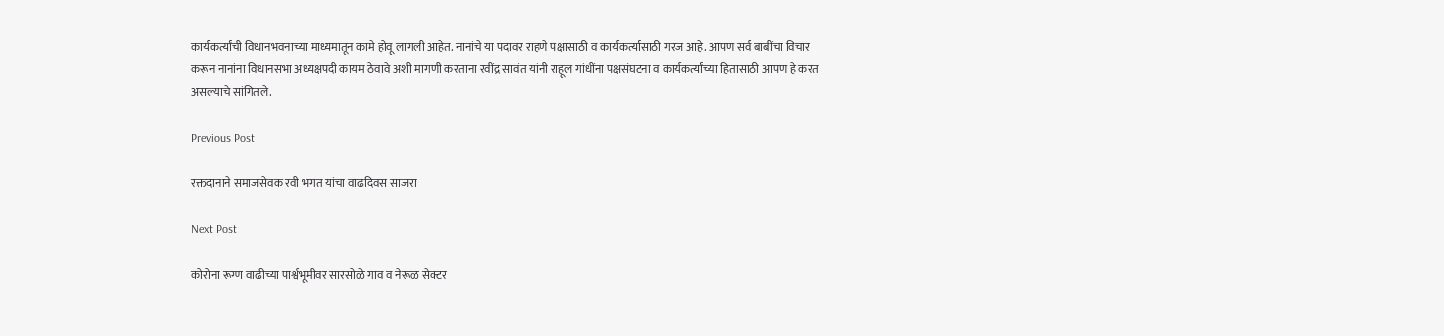कार्यकर्त्यांची विधानभवनाच्या माध्यमातून कामे होवू लागली आहेत. नानांचे या पदावर राहणे पक्षासाठी व कार्यकर्त्यासाठी गरज आहे. आपण सर्व बाबींचा विचार करून नानांना विधानसभा अध्यक्षपदी कायम ठेवावे अशी मागणी करताना रवींद्र सावंत यांनी राहूल गांधींना पक्षसंघटना व कार्यकर्त्यांच्या हितासाठी आपण हे करत असल्याचे सांगितले.

Previous Post

रक्तदानाने समाजसेवक रवी भगत यांचा वाढदिवस साजरा

Next Post

कोरोना रूग्ण वाढीच्या पार्श्वभूमीवर सारसोळे गाव व नेरूळ सेक्टर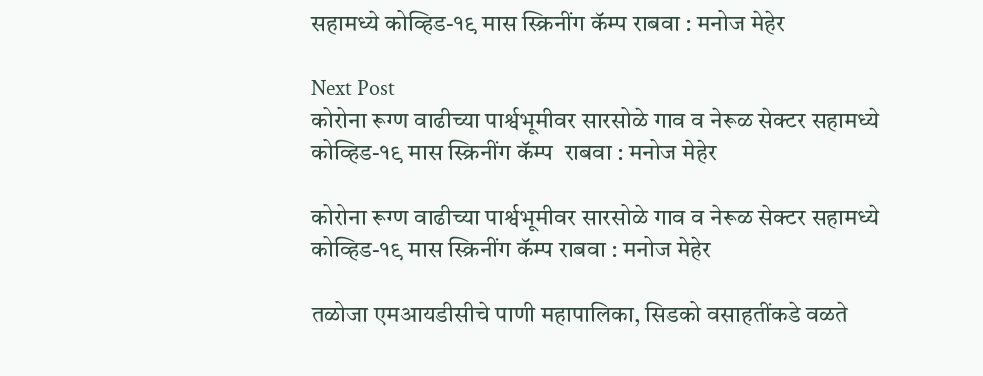सहामध्ये कोव्हिड-१९ मास स्क्रिनींग कॅम्प राबवा : मनोज मेहेर

Next Post
कोरोना रूग्ण वाढीच्या पार्श्वभूमीवर सारसोळे गाव व नेरूळ सेक्टर सहामध्ये कोव्हिड-१९ मास स्क्रिनींग कॅम्प  राबवा : मनोज मेहेर

कोरोना रूग्ण वाढीच्या पार्श्वभूमीवर सारसोळे गाव व नेरूळ सेक्टर सहामध्ये कोव्हिड-१९ मास स्क्रिनींग कॅम्प राबवा : मनोज मेहेर

तळोजा एमआयडीसीचे पाणी महापालिका, सिडको वसाहतींकडे वळते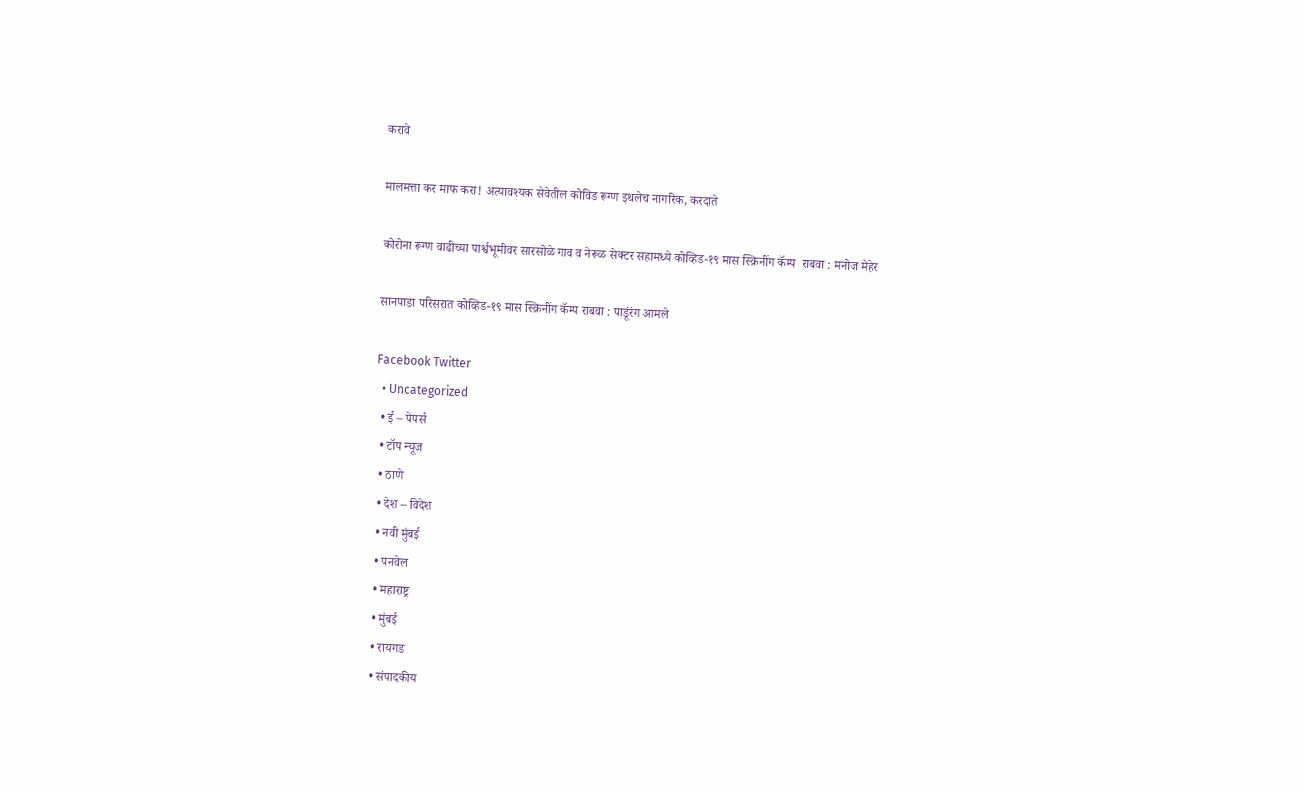करावे

मालमत्ता कर माफ करा! अत्यावश्यक सेवेतील कोविड रूग्ण इथलेच नागरिक, करदाते

कोरोना रूग्ण वाढीच्या पार्श्वभूमीवर सारसोळे गाव व नेरूळ सेक्टर सहामध्ये कोव्हिड-१९ मास स्क्रिनींग कॅम्प  राबवा : मनोज मेहेर

सानपाडा परिसरात कोव्हिड-१९ मास स्क्रिनींग कॅम्प राबवा : पाडूंरंग आमले

Facebook Twitter
  • Uncategorized
  • ई – पेपर्स
  • टॉप न्यूज
  • ठाणे
  • देश – विदेश
  • नवी मुंबई
  • पनवेल
  • महाराष्ट्र
  • मुंबई
  • रायगड
  • संपादकीय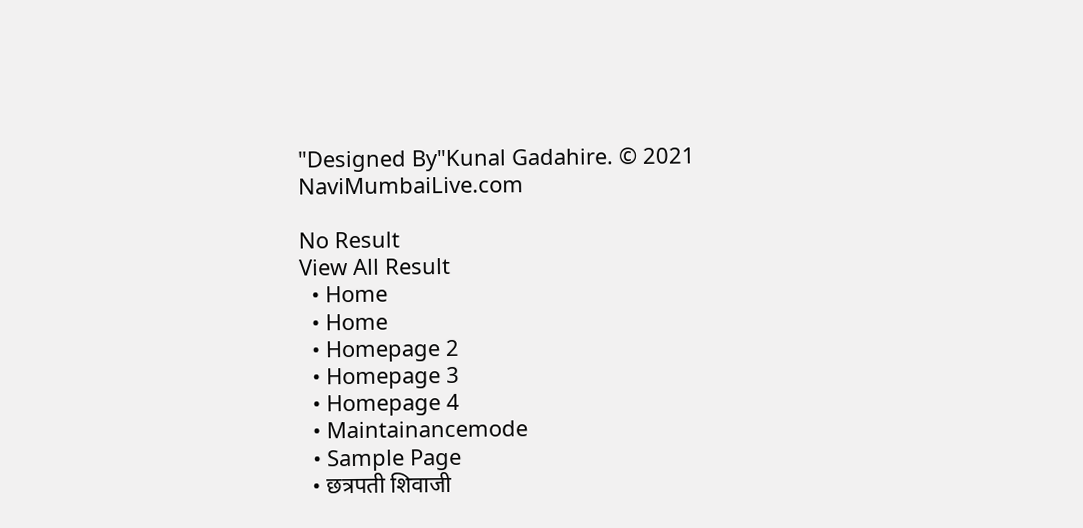"Designed By"Kunal Gadahire. © 2021 NaviMumbaiLive.com

No Result
View All Result
  • Home
  • Home
  • Homepage 2
  • Homepage 3
  • Homepage 4
  • Maintainancemode
  • Sample Page
  • छत्रपती शिवाजी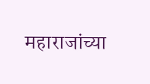महाराजांच्या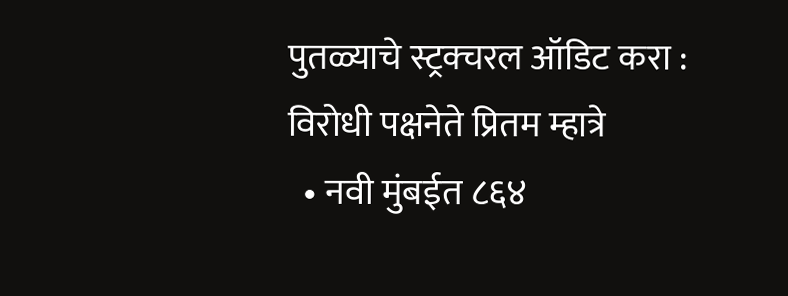पुतळ्याचे स्ट्रक्चरल ऑडिट करा : विरोधी पक्षनेते प्रितम म्हात्रे
  • नवी मुंबईत ८६४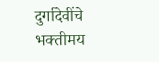दुर्गादेवींचे भक्तीमय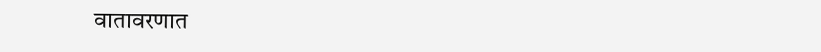वातावरणात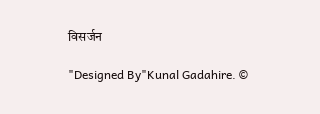विसर्जन

"Designed By"Kunal Gadahire. ©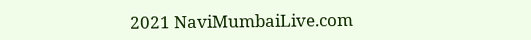2021 NaviMumbaiLive.com